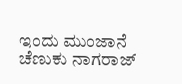ಇಂದು ಮುಂಜಾನೆ ಚೆಣುಕು ನಾಗರಾಜ್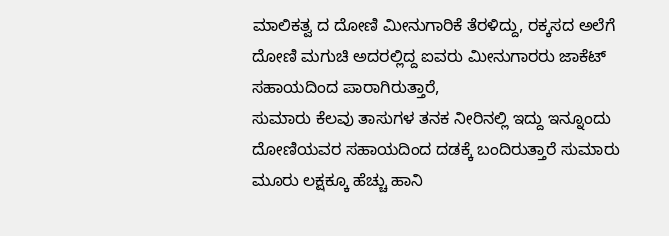ಮಾಲಿಕತ್ವ ದ ದೋಣಿ ಮೀನುಗಾರಿಕೆ ತೆರಳಿದ್ದು, ರಕ್ಕಸದ ಅಲೆಗೆ ದೋಣಿ ಮಗುಚಿ ಅದರಲ್ಲಿದ್ದ ಐವರು ಮೀನುಗಾರರು ಜಾಕೆಟ್ ಸಹಾಯದಿಂದ ಪಾರಾಗಿರುತ್ತಾರೆ,
ಸುಮಾರು ಕೆಲವು ತಾಸುಗಳ ತನಕ ನೀರಿನಲ್ಲಿ ಇದ್ದು ಇನ್ನೂಂದು ದೋಣಿಯವರ ಸಹಾಯದಿಂದ ದಡಕ್ಕೆ ಬಂದಿರುತ್ತಾರೆ ಸುಮಾರು ಮೂರು ಲಕ್ಷಕ್ಕೂ ಹೆಚ್ಚು ಹಾನಿ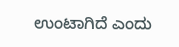ಉಂಟಾಗಿದೆ ಎಂದು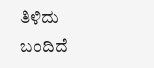ತಿಳಿದು ಬಂದಿದೆ